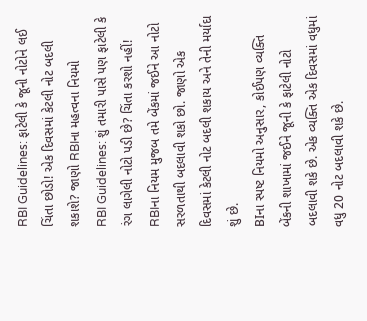RBI Guidelines: ફાટેલી કે જૂની નોટોને લઈ ચિંતા છોડો! એક દિવસમાં કેટલી નોટ બદલી શકાશે? જાણો RBIના મહત્વના નિયમો
RBI Guidelines: શું તમારી પાસે પણ ફાટેલી કે રંગ લાગેલી નોટો પડી છે? ચિંતા કરશો નહીં! RBIના નિયમ મુજબ તમે બેંકમાં જઈને આ નોટો સરળતાથી બદલાવી શકો છો. જાણો એક દિવસમાં કેટલી નોટ બદલી શકાય અને તેની મર્યાદા શું છે.
BIના સ્પષ્ટ નિયમો અનુસાર, કોઈપણ વ્યક્તિ બેંકની શાખામાં જઈને જૂની કે ફાટેલી નોટો બદલાવી શકે છે. એક વ્યક્તિ એક દિવસમાં વધુમાં વધુ 20 નોટ બદલાવી શકે છે.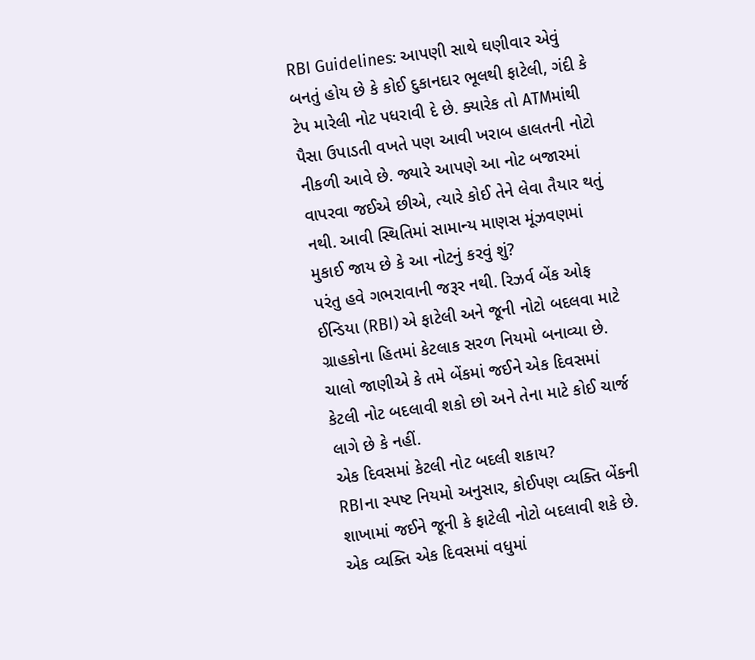RBI Guidelines: આપણી સાથે ઘણીવાર એવું બનતું હોય છે કે કોઈ દુકાનદાર ભૂલથી ફાટેલી, ગંદી કે ટેપ મારેલી નોટ પધરાવી દે છે. ક્યારેક તો ATMમાંથી પૈસા ઉપાડતી વખતે પણ આવી ખરાબ હાલતની નોટો નીકળી આવે છે. જ્યારે આપણે આ નોટ બજારમાં વાપરવા જઈએ છીએ, ત્યારે કોઈ તેને લેવા તૈયાર થતું નથી. આવી સ્થિતિમાં સામાન્ય માણસ મૂંઝવણમાં મુકાઈ જાય છે કે આ નોટનું કરવું શું?
પરંતુ હવે ગભરાવાની જરૂર નથી. રિઝર્વ બેંક ઓફ ઈન્ડિયા (RBI) એ ફાટેલી અને જૂની નોટો બદલવા માટે ગ્રાહકોના હિતમાં કેટલાક સરળ નિયમો બનાવ્યા છે. ચાલો જાણીએ કે તમે બેંકમાં જઈને એક દિવસમાં કેટલી નોટ બદલાવી શકો છો અને તેના માટે કોઈ ચાર્જ લાગે છે કે નહીં.
એક દિવસમાં કેટલી નોટ બદલી શકાય?
RBIના સ્પષ્ટ નિયમો અનુસાર, કોઈપણ વ્યક્તિ બેંકની શાખામાં જઈને જૂની કે ફાટેલી નોટો બદલાવી શકે છે. એક વ્યક્તિ એક દિવસમાં વધુમાં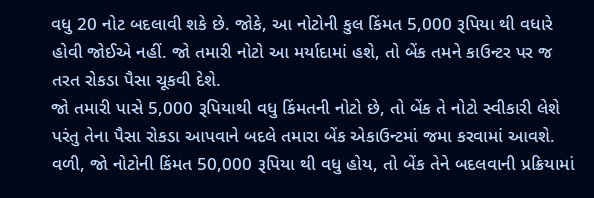વધુ 20 નોટ બદલાવી શકે છે. જોકે, આ નોટોની કુલ કિંમત 5,000 રૂપિયા થી વધારે હોવી જોઈએ નહીં. જો તમારી નોટો આ મર્યાદામાં હશે, તો બેંક તમને કાઉન્ટર પર જ તરત રોકડા પૈસા ચૂકવી દેશે.
જો તમારી પાસે 5,000 રૂપિયાથી વધુ કિંમતની નોટો છે, તો બેંક તે નોટો સ્વીકારી લેશે પરંતુ તેના પૈસા રોકડા આપવાને બદલે તમારા બેંક એકાઉન્ટમાં જમા કરવામાં આવશે. વળી, જો નોટોની કિંમત 50,000 રૂપિયા થી વધુ હોય, તો બેંક તેને બદલવાની પ્રક્રિયામાં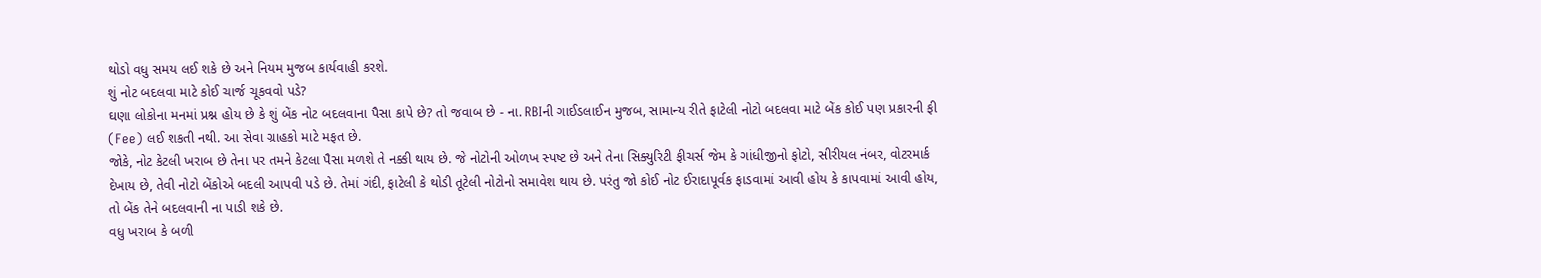થોડો વધુ સમય લઈ શકે છે અને નિયમ મુજબ કાર્યવાહી કરશે.
શું નોટ બદલવા માટે કોઈ ચાર્જ ચૂકવવો પડે?
ઘણા લોકોના મનમાં પ્રશ્ન હોય છે કે શું બેંક નોટ બદલવાના પૈસા કાપે છે? તો જવાબ છે - ના. RBIની ગાઈડલાઈન મુજબ, સામાન્ય રીતે ફાટેલી નોટો બદલવા માટે બેંક કોઈ પણ પ્રકારની ફી (Fee) લઈ શકતી નથી. આ સેવા ગ્રાહકો માટે મફત છે.
જોકે, નોટ કેટલી ખરાબ છે તેના પર તમને કેટલા પૈસા મળશે તે નક્કી થાય છે. જે નોટોની ઓળખ સ્પષ્ટ છે અને તેના સિક્યુરિટી ફીચર્સ જેમ કે ગાંધીજીનો ફોટો, સીરીયલ નંબર, વોટરમાર્ક દેખાય છે, તેવી નોટો બેંકોએ બદલી આપવી પડે છે. તેમાં ગંદી, ફાટેલી કે થોડી તૂટેલી નોટોનો સમાવેશ થાય છે. પરંતુ જો કોઈ નોટ ઈરાદાપૂર્વક ફાડવામાં આવી હોય કે કાપવામાં આવી હોય, તો બેંક તેને બદલવાની ના પાડી શકે છે.
વધુ ખરાબ કે બળી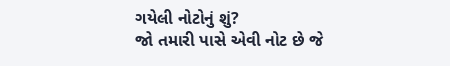ગયેલી નોટોનું શું?
જો તમારી પાસે એવી નોટ છે જે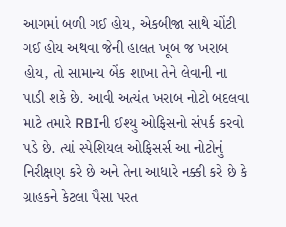આગમાં બળી ગઈ હોય, એકબીજા સાથે ચોંટી ગઈ હોય અથવા જેની હાલત ખૂબ જ ખરાબ હોય, તો સામાન્ય બેંક શાખા તેને લેવાની ના પાડી શકે છે. આવી અત્યંત ખરાબ નોટો બદલવા માટે તમારે RBIની ઈશ્યુ ઓફિસનો સંપર્ક કરવો પડે છે. ત્યાં સ્પેશિયલ ઓફિસર્સ આ નોટોનું નિરીક્ષણ કરે છે અને તેના આધારે નક્કી કરે છે કે ગ્રાહકને કેટલા પૈસા પરત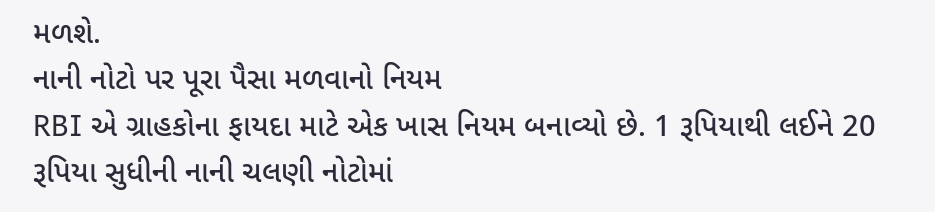મળશે.
નાની નોટો પર પૂરા પૈસા મળવાનો નિયમ
RBI એ ગ્રાહકોના ફાયદા માટે એક ખાસ નિયમ બનાવ્યો છે. 1 રૂપિયાથી લઈને 20 રૂપિયા સુધીની નાની ચલણી નોટોમાં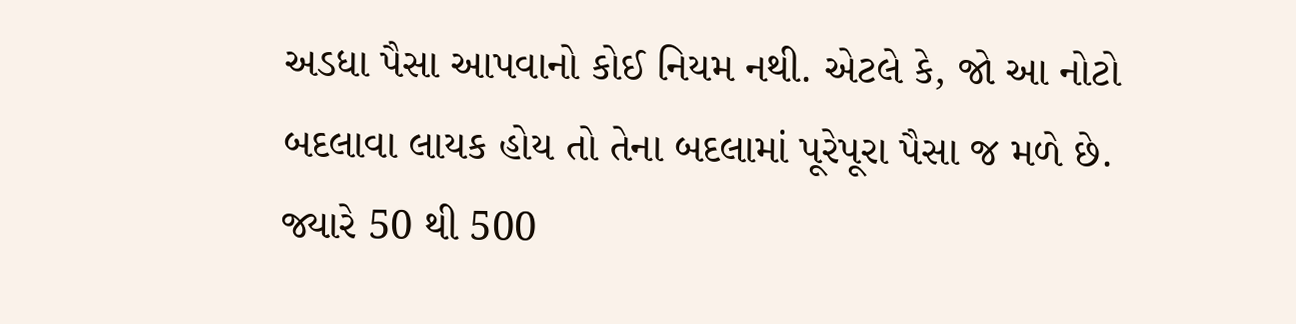અડધા પૈસા આપવાનો કોઈ નિયમ નથી. એટલે કે, જો આ નોટો બદલાવા લાયક હોય તો તેના બદલામાં પૂરેપૂરા પૈસા જ મળે છે.
જ્યારે 50 થી 500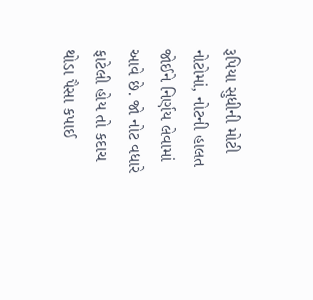રૂપિયા સુધીની મોટી નોટોમાં, નોટની હાલત જોઈને નિર્ણય લેવામાં આવે છે. જો નોટ વધારે ફાટેલી હોય તો કદાચ થોડા પૈસા કપાઈ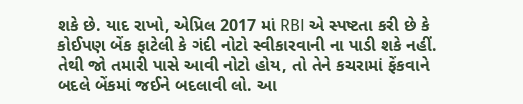શકે છે. યાદ રાખો, એપ્રિલ 2017 માં RBI એ સ્પષ્ટતા કરી છે કે કોઈપણ બેંક ફાટેલી કે ગંદી નોટો સ્વીકારવાની ના પાડી શકે નહીં. તેથી જો તમારી પાસે આવી નોટો હોય, તો તેને કચરામાં ફેંકવાને બદલે બેંકમાં જઈને બદલાવી લો. આ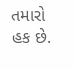તમારો હક છે.